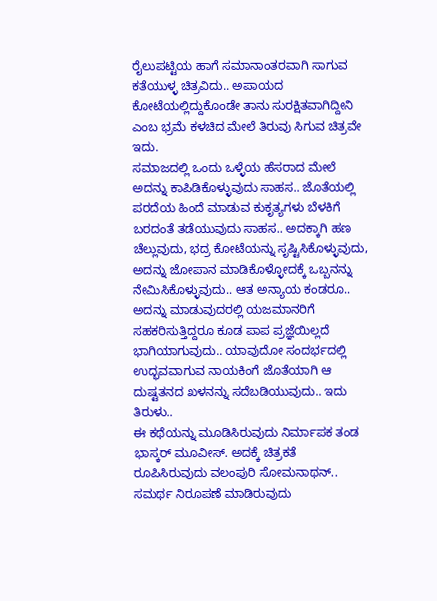ರೈಲುಪಟ್ಟಿಯ ಹಾಗೆ ಸಮಾನಾಂತರವಾಗಿ ಸಾಗುವ ಕತೆಯುಳ್ಳ ಚಿತ್ರವಿದು.. ಅಪಾಯದ ಕೋಟೆಯಲ್ಲಿದ್ದುಕೊಂಡೇ ತಾನು ಸುರಕ್ಷಿತವಾಗಿದ್ದೀನಿ ಎಂಬ ಭ್ರಮೆ ಕಳಚಿದ ಮೇಲೆ ತಿರುವು ಸಿಗುವ ಚಿತ್ರವೇ ಇದು.
ಸಮಾಜದಲ್ಲಿ ಒಂದು ಒಳ್ಳೆಯ ಹೆಸರಾದ ಮೇಲೆ ಅದನ್ನು ಕಾಪಿಡಿಕೊಳ್ಳುವುದು ಸಾಹಸ.. ಜೊತೆಯಲ್ಲಿ ಪರದೆಯ ಹಿಂದೆ ಮಾಡುವ ಕುಕೃತ್ಯಗಳು ಬೆಳಕಿಗೆ ಬರದಂತೆ ತಡೆಯುವುದು ಸಾಹಸ.. ಅದಕ್ಕಾಗಿ ಹಣ ಚೆಲ್ಲುವುದು, ಭದ್ರ ಕೋಟೆಯನ್ನು ಸೃಷ್ಟಿಸಿಕೊಳ್ಳುವುದು, ಅದನ್ನು ಜೋಪಾನ ಮಾಡಿಕೊಳ್ಳೋದಕ್ಕೆ ಒಬ್ಬನನ್ನು ನೇಮಿಸಿಕೊಳ್ಳುವುದು.. ಆತ ಅನ್ಯಾಯ ಕಂಡರೂ.. ಅದನ್ನು ಮಾಡುವುದರಲ್ಲಿ ಯಜಮಾನರಿಗೆ ಸಹಕರಿಸುತ್ತಿದ್ದರೂ ಕೂಡ ಪಾಪ ಪ್ರಜ್ಞೆಯಿಲ್ಲದೆ ಭಾಗಿಯಾಗುವುದು.. ಯಾವುದೋ ಸಂದರ್ಭದಲ್ಲಿ ಉದ್ಭವವಾಗುವ ನಾಯಕಿಂಗೆ ಜೊತೆಯಾಗಿ ಆ ದುಷ್ಟತನದ ಖಳನನ್ನು ಸದೆಬಡಿಯುವುದು.. ಇದು ತಿರುಳು..
ಈ ಕಥೆಯನ್ನು ಮೂಡಿಸಿರುವುದು ನಿರ್ಮಾಪಕ ತಂಡ ಭಾಸ್ಕರ್ ಮೂವೀಸ್. ಅದಕ್ಕೆ ಚಿತ್ರಕತೆ ರೂಪಿಸಿರುವುದು ವಲಂಪುರಿ ಸೋಮನಾಥನ್..
ಸಮರ್ಥ ನಿರೂಪಣೆ ಮಾಡಿರುವುದು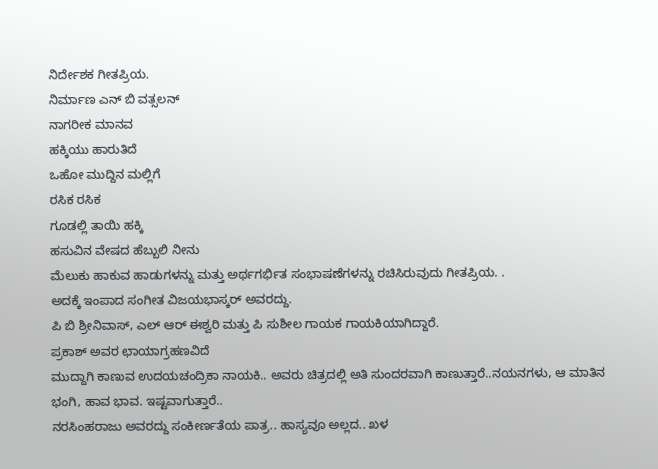ನಿರ್ದೇಶಕ ಗೀತಪ್ರಿಯ.
ನಿರ್ಮಾಣ ಎನ್ ಬಿ ವತ್ಸಲನ್
ನಾಗರೀಕ ಮಾನವ
ಹಕ್ಕಿಯು ಹಾರುತಿದೆ
ಒಹೋ ಮುದ್ದಿನ ಮಲ್ಲಿಗೆ
ರಸಿಕ ರಸಿಕ
ಗೂಡಲ್ಲಿ ತಾಯಿ ಹಕ್ಕಿ
ಹಸುವಿನ ವೇಷದ ಹೆಬ್ಬುಲಿ ನೀನು
ಮೆಲುಕು ಹಾಕುವ ಹಾಡುಗಳನ್ನು ಮತ್ತು ಅರ್ಥಗರ್ಭಿತ ಸಂಭಾಷಣೆಗಳನ್ನು ರಚಿಸಿರುವುದು ಗೀತಪ್ರಿಯ. .
ಅದಕ್ಕೆ ಇಂಪಾದ ಸಂಗೀತ ವಿಜಯಭಾಸ್ಕರ್ ಅವರದ್ದು.
ಪಿ ಬಿ ಶ್ರೀನಿವಾಸ್, ಎಲ್ ಆರ್ ಈಶ್ವರಿ ಮತ್ತು ಪಿ ಸುಶೀಲ ಗಾಯಕ ಗಾಯಕಿಯಾಗಿದ್ದಾರೆ.
ಪ್ರಕಾಶ್ ಅವರ ಛಾಯಾಗ್ರಹಣವಿದೆ
ಮುದ್ದಾಗಿ ಕಾಣುವ ಉದಯಚಂದ್ರಿಕಾ ನಾಯಕಿ.. ಅವರು ಚಿತ್ರದಲ್ಲಿ ಅತಿ ಸುಂದರವಾಗಿ ಕಾಣುತ್ತಾರೆ..ನಯನಗಳು, ಆ ಮಾತಿನ ಭಂಗಿ, ಹಾವ ಭಾವ. ಇಷ್ಟವಾಗುತ್ತಾರೆ..
ನರಸಿಂಹರಾಜು ಅವರದ್ದು ಸಂಕೀರ್ಣತೆಯ ಪಾತ್ರ.. ಹಾಸ್ಯವೂ ಅಲ್ಲದ.. ಖಳ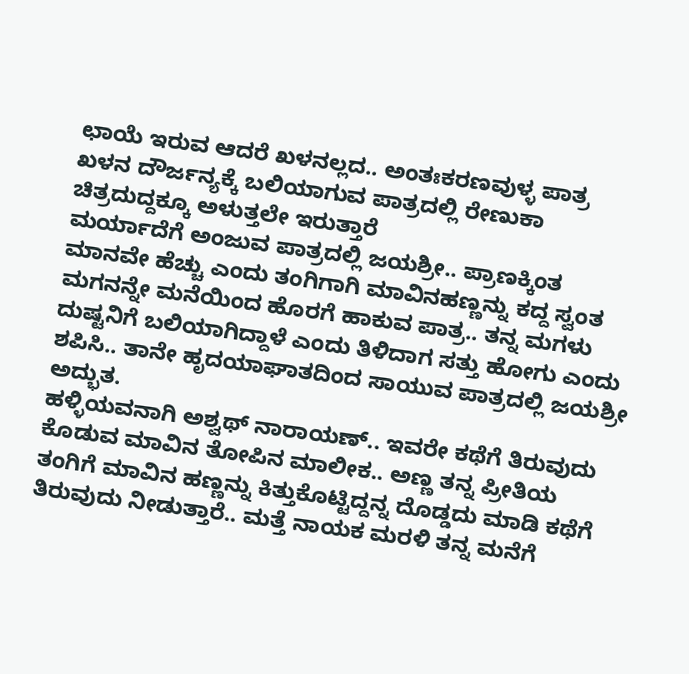ಛಾಯೆ ಇರುವ ಆದರೆ ಖಳನಲ್ಲದ.. ಅಂತಃಕರಣವುಳ್ಳ ಪಾತ್ರ
ಖಳನ ದೌರ್ಜನ್ಯಕ್ಕೆ ಬಲಿಯಾಗುವ ಪಾತ್ರದಲ್ಲಿ ರೇಣುಕಾ ಚಿತ್ರದುದ್ದಕ್ಕೂ ಅಳುತ್ತಲೇ ಇರುತ್ತಾರೆ
ಮರ್ಯಾದೆಗೆ ಅಂಜುವ ಪಾತ್ರದಲ್ಲಿ ಜಯಶ್ರೀ.. ಪ್ರಾಣಕ್ಕಿಂತ ಮಾನವೇ ಹೆಚ್ಚು ಎಂದು ತಂಗಿಗಾಗಿ ಮಾವಿನಹಣ್ಣನ್ನು ಕದ್ದ ಸ್ವಂತ ಮಗನನ್ನೇ ಮನೆಯಿಂದ ಹೊರಗೆ ಹಾಕುವ ಪಾತ್ರ.. ತನ್ನ ಮಗಳು ದುಷ್ಟನಿಗೆ ಬಲಿಯಾಗಿದ್ದಾಳೆ ಎಂದು ತಿಳಿದಾಗ ಸತ್ತು ಹೋಗು ಎಂದು ಶಪಿಸಿ.. ತಾನೇ ಹೃದಯಾಘಾತದಿಂದ ಸಾಯುವ ಪಾತ್ರದಲ್ಲಿ ಜಯಶ್ರೀ ಅದ್ಭುತ.
ಹಳ್ಳಿಯವನಾಗಿ ಅಶ್ವಥ್ ನಾರಾಯಣ್.. ಇವರೇ ಕಥೆಗೆ ತಿರುವುದು ಕೊಡುವ ಮಾವಿನ ತೋಪಿನ ಮಾಲೀಕ.. ಅಣ್ಣ ತನ್ನ ಪ್ರೀತಿಯ ತಂಗಿಗೆ ಮಾವಿನ ಹಣ್ಣನ್ನು ಕಿತ್ತುಕೊಟ್ಟಿದ್ದನ್ನ ದೊಡ್ಡದು ಮಾಡಿ ಕಥೆಗೆ ತಿರುವುದು ನೀಡುತ್ತಾರೆ.. ಮತ್ತೆ ನಾಯಕ ಮರಳಿ ತನ್ನ ಮನೆಗೆ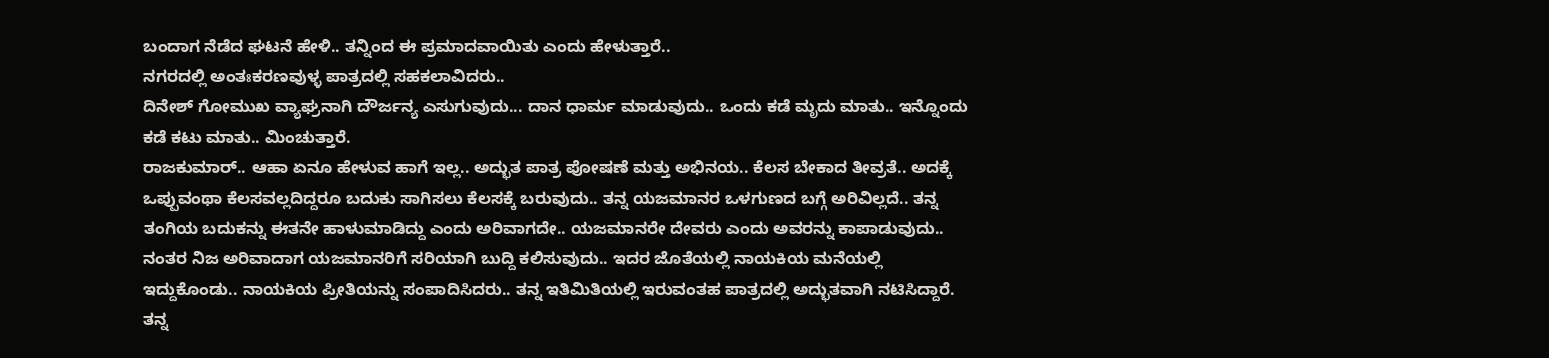ಬಂದಾಗ ನೆಡೆದ ಘಟನೆ ಹೇಳಿ.. ತನ್ನಿಂದ ಈ ಪ್ರಮಾದವಾಯಿತು ಎಂದು ಹೇಳುತ್ತಾರೆ..
ನಗರದಲ್ಲಿ ಅಂತಃಕರಣವುಳ್ಳ ಪಾತ್ರದಲ್ಲಿ ಸಹಕಲಾವಿದರು..
ದಿನೇಶ್ ಗೋಮುಖ ವ್ಯಾಘ್ರನಾಗಿ ದೌರ್ಜನ್ಯ ಎಸುಗುವುದು... ದಾನ ಧಾರ್ಮ ಮಾಡುವುದು.. ಒಂದು ಕಡೆ ಮೃದು ಮಾತು.. ಇನ್ನೊಂದು ಕಡೆ ಕಟು ಮಾತು.. ಮಿಂಚುತ್ತಾರೆ.
ರಾಜಕುಮಾರ್.. ಆಹಾ ಏನೂ ಹೇಳುವ ಹಾಗೆ ಇಲ್ಲ.. ಅದ್ಭುತ ಪಾತ್ರ ಪೋಷಣೆ ಮತ್ತು ಅಭಿನಯ.. ಕೆಲಸ ಬೇಕಾದ ತೀವ್ರತೆ.. ಅದಕ್ಕೆ ಒಪ್ಪುವಂಥಾ ಕೆಲಸವಲ್ಲದಿದ್ದರೂ ಬದುಕು ಸಾಗಿಸಲು ಕೆಲಸಕ್ಕೆ ಬರುವುದು.. ತನ್ನ ಯಜಮಾನರ ಒಳಗುಣದ ಬಗ್ಗೆ ಅರಿವಿಲ್ಲದೆ.. ತನ್ನ ತಂಗಿಯ ಬದುಕನ್ನು ಈತನೇ ಹಾಳುಮಾಡಿದ್ದು ಎಂದು ಅರಿವಾಗದೇ.. ಯಜಮಾನರೇ ದೇವರು ಎಂದು ಅವರನ್ನು ಕಾಪಾಡುವುದು.. ನಂತರ ನಿಜ ಅರಿವಾದಾಗ ಯಜಮಾನರಿಗೆ ಸರಿಯಾಗಿ ಬುದ್ದಿ ಕಲಿಸುವುದು.. ಇದರ ಜೊತೆಯಲ್ಲಿ ನಾಯಕಿಯ ಮನೆಯಲ್ಲಿ ಇದ್ದುಕೊಂಡು.. ನಾಯಕಿಯ ಪ್ರೀತಿಯನ್ನು ಸಂಪಾದಿಸಿದರು.. ತನ್ನ ಇತಿಮಿತಿಯಲ್ಲಿ ಇರುವಂತಹ ಪಾತ್ರದಲ್ಲಿ ಅದ್ಭುತವಾಗಿ ನಟಿಸಿದ್ದಾರೆ. ತನ್ನ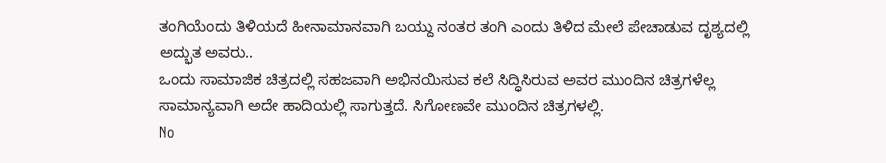ತಂಗಿಯೆಂದು ತಿಳಿಯದೆ ಹೀನಾಮಾನವಾಗಿ ಬಯ್ದು ನಂತರ ತಂಗಿ ಎಂದು ತಿಳಿದ ಮೇಲೆ ಪೇಚಾಡುವ ದೃಶ್ಯದಲ್ಲಿ ಅದ್ಭುತ ಅವರು..
ಒಂದು ಸಾಮಾಜಿಕ ಚಿತ್ರದಲ್ಲಿ ಸಹಜವಾಗಿ ಅಭಿನಯಿಸುವ ಕಲೆ ಸಿದ್ಧಿಸಿರುವ ಅವರ ಮುಂದಿನ ಚಿತ್ರಗಳೆಲ್ಲ ಸಾಮಾನ್ಯವಾಗಿ ಅದೇ ಹಾದಿಯಲ್ಲಿ ಸಾಗುತ್ತದೆ. ಸಿಗೋಣವೇ ಮುಂದಿನ ಚಿತ್ರಗಳಲ್ಲಿ.
No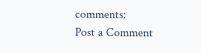comments:
Post a Comment